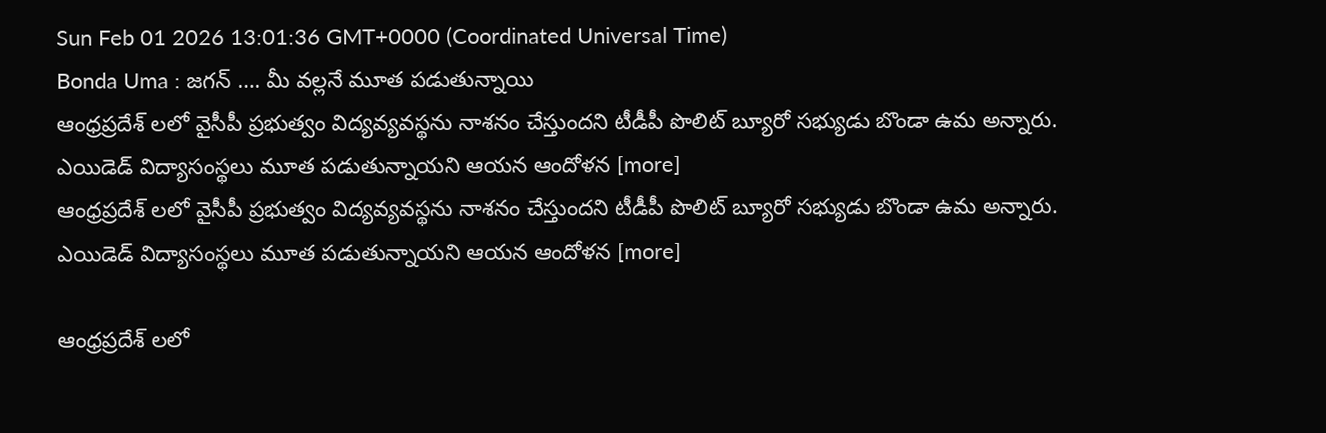Sun Feb 01 2026 13:01:36 GMT+0000 (Coordinated Universal Time)
Bonda Uma : జగన్ …. మీ వల్లనే మూత పడుతున్నాయి
ఆంధ్రప్రదేశ్ లలో వైసీపీ ప్రభుత్వం విద్యవ్యవస్థను నాశనం చేస్తుందని టీడీపీ పొలిట్ బ్యూరో సభ్యుడు బొండా ఉమ అన్నారు. ఎయిడెడ్ విద్యాసంస్థలు మూత పడుతున్నాయని ఆయన ఆందోళన [more]
ఆంధ్రప్రదేశ్ లలో వైసీపీ ప్రభుత్వం విద్యవ్యవస్థను నాశనం చేస్తుందని టీడీపీ పొలిట్ బ్యూరో సభ్యుడు బొండా ఉమ అన్నారు. ఎయిడెడ్ విద్యాసంస్థలు మూత పడుతున్నాయని ఆయన ఆందోళన [more]

ఆంధ్రప్రదేశ్ లలో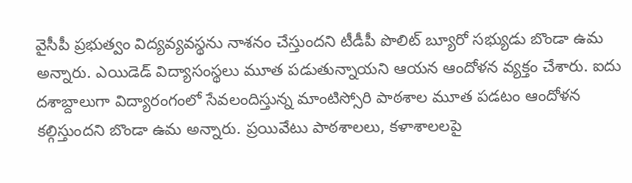వైసీపీ ప్రభుత్వం విద్యవ్యవస్థను నాశనం చేస్తుందని టీడీపీ పొలిట్ బ్యూరో సభ్యుడు బొండా ఉమ అన్నారు. ఎయిడెడ్ విద్యాసంస్థలు మూత పడుతున్నాయని ఆయన ఆందోళన వ్యక్తం చేశారు. ఐదు దశాబ్దాలుగా విద్యారంగంలో సేవలందిస్తున్న మాంటిస్సోరి పాఠశాల మూత పడటం ఆందోళన కల్గిస్తుందని బొండా ఉమ అన్నారు. ప్రయివేటు పాఠశాలలు, కళాశాలలపై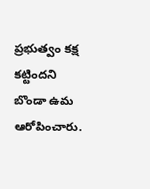ప్రభుత్వం కక్ష కట్టిందని బొండా ఉమ ఆరోపించారు.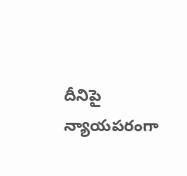దీనిపై న్యాయపరంగా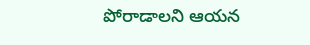పోరాడాలని ఆయన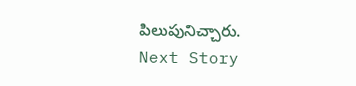పిలుపునిచ్చారు.
Next Story